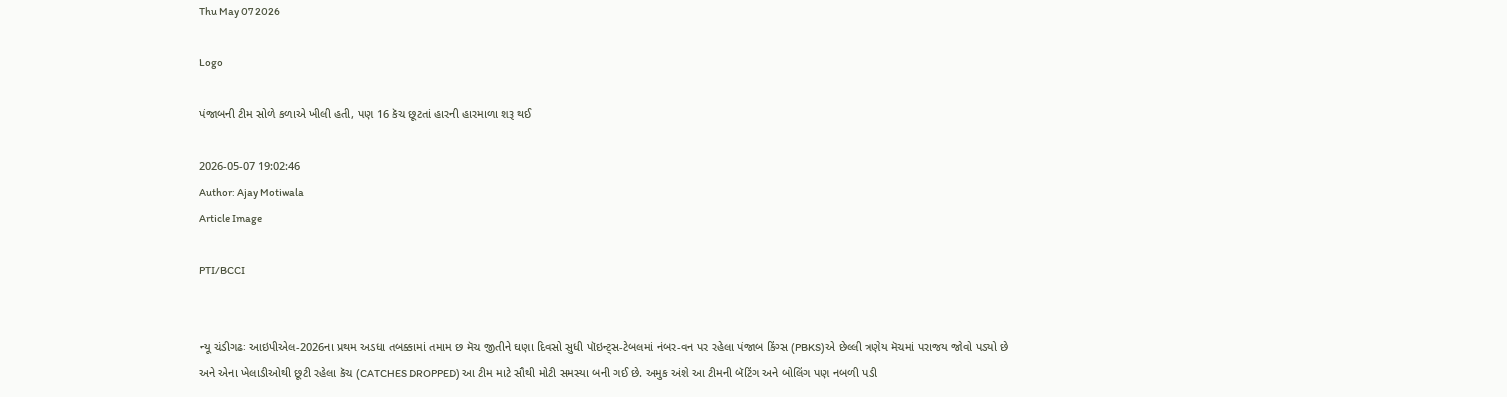Thu May 07 2026

Logo

પંજાબની ટીમ સોળે કળાએ ખીલી હતી, પણ 16 કૅચ છૂટતાં હારની હારમાળા શરૂ થઈ

2026-05-07 19:02:46
Author: Ajay Motiwala
Article Image

PTI/BCCI


ન્યૂ ચંડીગઢઃ આઇપીએલ-2026ના પ્રથમ અડધા તબક્કામાં તમામ છ મૅચ જીતીને ઘણા દિવસો સુધી પૉઇન્ટ્સ-ટેબલમાં નંબર-વન પર રહેલા પંજાબ કિંગ્સ (PBKS)એ છેલ્લી ત્રણેય મૅચમાં પરાજય જોવો પડ્યો છે અને એના ખેલાડીઓથી છૂટી રહેલા કૅચ (CATCHES DROPPED) આ ટીમ માટે સૌથી મોટી સમસ્યા બની ગઈ છે. અમુક અંશે આ ટીમની બૅટિંગ અને બોલિંગ પણ નબળી પડી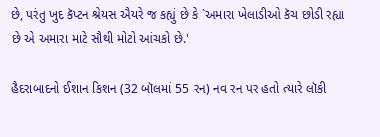છે, પરંતુ ખુદ કૅપ્ટન શ્રેયસ ઐયરે જ કહ્યું છે કે `અમારા ખેલાડીઓ કૅચ છોડી રહ્યા છે એ અમારા માટે સૌથી મોટો આંચકો છે.'

હૈદરાબાદનો ઈશાન કિશન (32 બૉલમાં 55 રન) નવ રન પર હતો ત્યારે લૉકી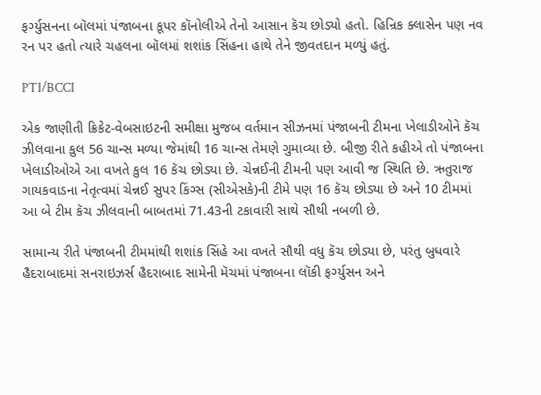ફર્ગ્યુસનના બૉલમાં પંજાબના કૂપર કૉનોલીએ તેનો આસાન કૅચ છોડ્યો હતો. હિન્રિક ક્લાસેન પણ નવ રન પર હતો ત્યારે ચહલના બૉલમાં શશાંક સિંહના હાથે તેને જીવતદાન મળ્યું હતું.

PTI/BCCI

એક જાણીતી ક્રિકેટ-વેબસાઇટની સમીક્ષા મુજબ વર્તમાન સીઝનમાં પંજાબની ટીમના ખેલાડીઓને કૅચ ઝીલવાના કુલ 56 ચાન્સ મળ્યા જેમાંથી 16 ચાન્સ તેમણે ગુમાવ્યા છે. બીજી રીતે કહીએ તો પંજાબના ખેલાડીઓએ આ વખતે કુલ 16 કૅચ છોડ્યા છે. ચેન્નઈની ટીમની પણ આવી જ સ્થિતિ છે. ઋતુરાજ ગાયકવાડના નેતૃત્વમાં ચેન્નઈ સુપર કિંગ્સ (સીએસકે)ની ટીમે પણ 16 કૅચ છોડ્યા છે અને 10 ટીમમાં આ બે ટીમ કૅચ ઝીલવાની બાબતમાં 71.43ની ટકાવારી સાથે સૌથી નબળી છે.

સામાન્ય રીતે પંજાબની ટીમમાંથી શશાંક સિંહે આ વખતે સૌથી વધુ કૅચ છોડ્યા છે, પરંતુ બુધવારે હૈદરાબાદમાં સનરાઇઝર્સ હૈદરાબાદ સામેની મૅચમાં પંજાબના લૉકી ફર્ગ્યુસન અને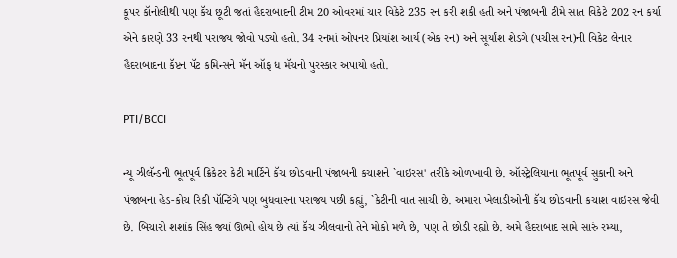કૂપર કૉનોલીથી પણ કૅચ છૂટી જતાં હૈદરાબાદની ટીમ 20 ઓવરમાં ચાર વિકેટે 235 રન કરી શકી હતી અને પંજાબની ટીમે સાત વિકેટે 202 રન કર્યા એને કારણે 33 રનથી પરાજય જોવો પડ્યો હતો. 34 રનમાં ઓપનર પ્રિયાંશ આર્ય (એક રન) અને સૂર્યાંશ શેડગે (પચીસ રન)ની વિકેટ લેનાર હૈદરાબાદના કૅપ્ટન પૅટ કમિન્સને મૅન ઑફ ધ મૅચનો પુરસ્કાર અપાયો હતો.

PTI/BCCI

ન્યૂ ઝીલૅન્ડની ભૂતપૂર્વ ક્રિકેટર કેટી માર્ટિને કૅચ છોડવાની પંજાબની કચાશને `વાઇરસ' તરીકે ઓળખાવી છે. ઑસ્ટ્રેલિયાના ભૂતપૂર્વ સુકાની અને પંજાબના હેડ-કોચ રિકી પૉન્ટિંગે પણ બુધવારના પરાજય પછી કહ્યું, `કેટીની વાત સાચી છે. અમારા ખેલાડીઓની કૅચ છોડવાની કચાશ વાઇરસ જેવી છે. બિચારો શશાંક સિંહ જ્યાં ઊભો હોય છે ત્યાં કૅચ ઝીલવાનો તેને મોકો મળે છે, પણ તે છોડી રહ્યો છે. અમે હૈદરાબાદ સામે સારું રમ્યા,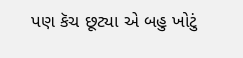પણ કૅચ છૂટ્યા એ બહુ ખોટું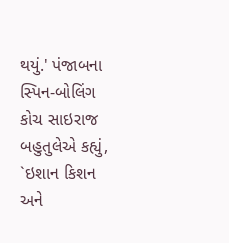થયું.' પંજાબના સ્પિન-બોલિંગ કોચ સાઇરાજ બહુતુલેએ કહ્યું, `ઇશાન કિશન અને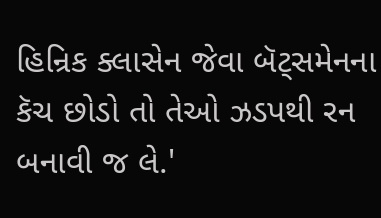હિન્રિક ક્લાસેન જેવા બૅટ્સમેનના કૅચ છોડો તો તેઓ ઝડપથી રન બનાવી જ લે.'